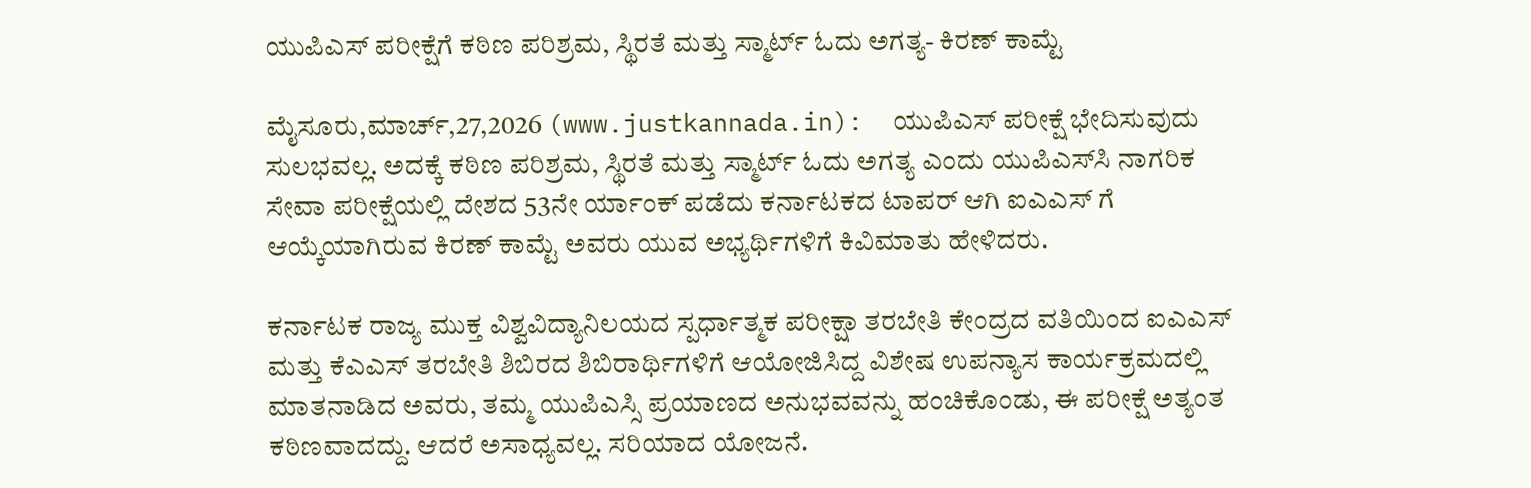ಯುಪಿಎಸ್ ಪರೀಕ್ಷೆಗೆ ಕಠಿಣ ಪರಿಶ್ರಮ, ಸ್ಥಿರತೆ ಮತ್ತು ಸ್ಮಾರ್ಟ್ ಓದು ಅಗತ್ಯ- ಕಿರಣ್ ಕಾಮ್ಟೆ

ಮೈಸೂರು,ಮಾರ್ಚ್,27,2026 (www.justkannada.in):  ಯುಪಿಎಸ್ ಪರೀಕ್ಷೆ ಭೇದಿಸುವುದು ಸುಲಭವಲ್ಲ. ಅದಕ್ಕೆ ಕಠಿಣ ಪರಿಶ್ರಮ, ಸ್ಥಿರತೆ ಮತ್ತು ಸ್ಮಾರ್ಟ್ ಓದು ಅಗತ್ಯ ಎಂದು ಯುಪಿಎಸ್‌ಸಿ ನಾಗರಿಕ ಸೇವಾ ಪರೀಕ್ಷೆಯಲ್ಲಿ ದೇಶದ 53ನೇ ರ್ಯಾಂಕ್ ಪಡೆದು ಕರ್ನಾಟಕದ ಟಾಪರ್ ಆಗಿ ಐಎಎಸ್‌ ಗೆ ಆಯ್ಕೆಯಾಗಿರುವ ಕಿರಣ್ ಕಾಮ್ಟೆ ಅವರು ಯುವ ಅಭ್ಯರ್ಥಿಗಳಿಗೆ ಕಿವಿಮಾತು ಹೇಳಿದರು.

ಕರ್ನಾಟಕ ರಾಜ್ಯ ಮುಕ್ತ ವಿಶ್ವವಿದ್ಯಾನಿಲಯದ ಸ್ಪರ್ಧಾತ್ಮಕ ಪರೀಕ್ಷಾ ತರಬೇತಿ ಕೇಂದ್ರದ ವತಿಯಿಂದ ಐಎಎಸ್ ಮತ್ತು ಕೆಎಎಸ್ ತರಬೇತಿ ಶಿಬಿರದ ಶಿಬಿರಾರ್ಥಿಗಳಿಗೆ ಆಯೋಜಿಸಿದ್ದ ವಿಶೇಷ ಉಪನ್ಯಾಸ ಕಾರ್ಯಕ್ರಮದಲ್ಲಿ ಮಾತನಾಡಿದ ಅವರು, ತಮ್ಮ ಯುಪಿಎಸ್ಸಿ ಪ್ರಯಾಣದ ಅನುಭವವನ್ನು ಹಂಚಿಕೊಂಡು, ಈ ಪರೀಕ್ಷೆ ಅತ್ಯಂತ ಕಠಿಣವಾದದ್ದು. ಆದರೆ ಅಸಾಧ್ಯವಲ್ಲ. ಸರಿಯಾದ ಯೋಜನೆ.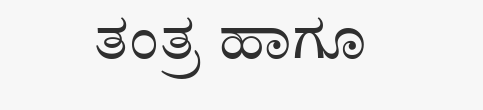ತಂತ್ರ ಹಾಗೂ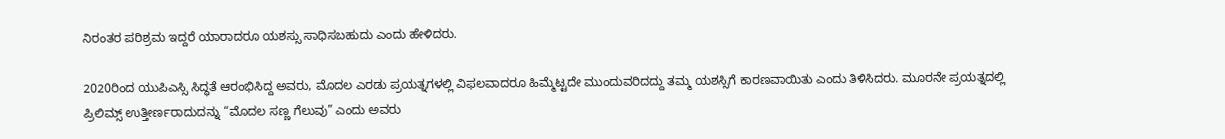ನಿರಂತರ ಪರಿಶ್ರಮ ಇದ್ದರೆ ಯಾರಾದರೂ ಯಶಸ್ಸು ಸಾಧಿಸಬಹುದು ಎಂದು ಹೇಳಿದರು.

2020ರಿಂದ ಯುಪಿಎಸ್ಸಿ ಸಿದ್ಧತೆ ಆರಂಭಿಸಿದ್ದ ಅವರು, ಮೊದಲ ಎರಡು ಪ್ರಯತ್ನಗಳಲ್ಲಿ ವಿಫಲವಾದರೂ ಹಿಮ್ಮೆಟ್ಟದೇ ಮುಂದುವರಿದದ್ದು ತಮ್ಮ ಯಶಸ್ಸಿಗೆ ಕಾರಣವಾಯಿತು ಎಂದು ತಿಳಿಸಿದರು. ಮೂರನೇ ಪ್ರಯತ್ನದಲ್ಲಿ ಪ್ರಿಲಿಮ್ಸ್ ಉತ್ತೀರ್ಣರಾದುದನ್ನು “ಮೊದಲ ಸಣ್ಣ ಗೆಲುವು” ಎಂದು ಅವರು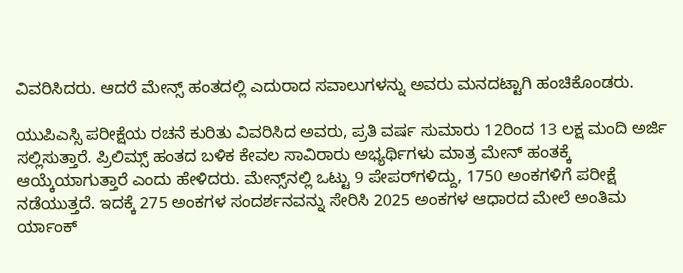ವಿವರಿಸಿದರು. ಆದರೆ ಮೇನ್ಸ್ ಹಂತದಲ್ಲಿ ಎದುರಾದ ಸವಾಲುಗಳನ್ನು ಅವರು ಮನದಟ್ಟಾಗಿ ಹಂಚಿಕೊಂಡರು.

ಯುಪಿಎಸ್ಸಿ ಪರೀಕ್ಷೆಯ ರಚನೆ ಕುರಿತು ವಿವರಿಸಿದ ಅವರು, ಪ್ರತಿ ವರ್ಷ ಸುಮಾರು 12ರಿಂದ 13 ಲಕ್ಷ ಮಂದಿ ಅರ್ಜಿ ಸಲ್ಲಿಸುತ್ತಾರೆ. ಪ್ರಿಲಿಮ್ಸ್ ಹಂತದ ಬಳಿಕ ಕೇವಲ ಸಾವಿರಾರು ಅಭ್ಯರ್ಥಿಗಳು ಮಾತ್ರ ಮೇನ್ ಹಂತಕ್ಕೆ ಆಯ್ಕೆಯಾಗುತ್ತಾರೆ ಎಂದು ಹೇಳಿದರು. ಮೇನ್ಸ್‌ನಲ್ಲಿ ಒಟ್ಟು 9 ಪೇಪರ್‌ಗಳಿದ್ದು, 1750 ಅಂಕಗಳಿಗೆ ಪರೀಕ್ಷೆ ನಡೆಯುತ್ತದೆ. ಇದಕ್ಕೆ 275 ಅಂಕಗಳ ಸಂದರ್ಶನವನ್ನು ಸೇರಿಸಿ 2025 ಅಂಕಗಳ ಆಧಾರದ ಮೇಲೆ ಅಂತಿಮ ರ್ಯಾಂಕ್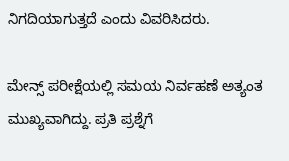ನಿಗದಿಯಾಗುತ್ತದೆ ಎಂದು ವಿವರಿಸಿದರು.

ಮೇನ್ಸ್ ಪರೀಕ್ಷೆಯಲ್ಲಿ ಸಮಯ ನಿರ್ವಹಣೆ ಅತ್ಯಂತ ಮುಖ್ಯವಾಗಿದ್ದು. ಪ್ರತಿ ಪ್ರಶ್ನೆಗೆ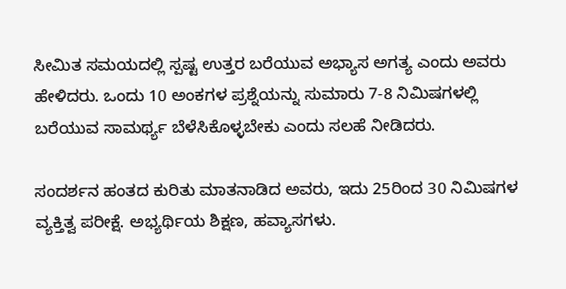ಸೀಮಿತ ಸಮಯದಲ್ಲಿ ಸ್ಪಷ್ಟ ಉತ್ತರ ಬರೆಯುವ ಅಭ್ಯಾಸ ಅಗತ್ಯ ಎಂದು ಅವರು ಹೇಳಿದರು. ಒಂದು 10 ಅಂಕಗಳ ಪ್ರಶ್ನೆಯನ್ನು ಸುಮಾರು 7-8 ನಿಮಿಷಗಳಲ್ಲಿ ಬರೆಯುವ ಸಾಮರ್ಥ್ಯ ಬೆಳೆಸಿಕೊಳ್ಳಬೇಕು ಎಂದು ಸಲಹೆ ನೀಡಿದರು.

ಸಂದರ್ಶನ ಹಂತದ ಕುರಿತು ಮಾತನಾಡಿದ ಅವರು, ಇದು 25ರಿಂದ 30 ನಿಮಿಷಗಳ ವ್ಯಕ್ತಿತ್ವ ಪರೀಕ್ಷೆ. ಅಭ್ಯರ್ಥಿಯ ಶಿಕ್ಷಣ, ಹವ್ಯಾಸಗಳು.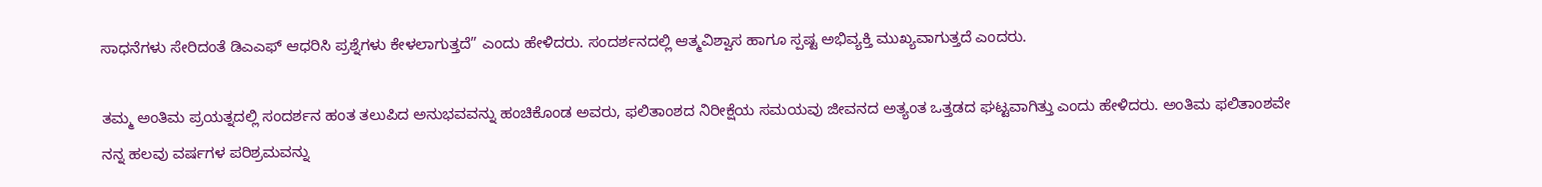ಸಾಧನೆಗಳು ಸೇರಿದಂತೆ ಡಿಎಎಫ್ ಆಧರಿಸಿ ಪ್ರಶ್ನೆಗಳು ಕೇಳಲಾಗುತ್ತದೆ” ಎಂದು ಹೇಳಿದರು. ಸಂದರ್ಶನದಲ್ಲಿ ಆತ್ಮವಿಶ್ವಾಸ ಹಾಗೂ ಸ್ಪಷ್ಟ ಅಭಿವ್ಯಕ್ತಿ ಮುಖ್ಯವಾಗುತ್ತದೆ ಎಂದರು.

ತಮ್ಮ ಅಂತಿಮ ಪ್ರಯತ್ನದಲ್ಲಿ ಸಂದರ್ಶನ ಹಂತ ತಲುಪಿದ ಅನುಭವವನ್ನು ಹಂಚಿಕೊಂಡ ಅವರು, ಫಲಿತಾಂಶದ ನಿರೀಕ್ಷೆಯ ಸಮಯವು ಜೀವನದ ಅತ್ಯಂತ ಒತ್ತಡದ ಘಟ್ಟವಾಗಿತ್ತು ಎಂದು ಹೇಳಿದರು. ಅಂತಿಮ ಫಲಿತಾಂಶವೇ ನನ್ನ ಹಲವು ವರ್ಷಗಳ ಪರಿಶ್ರಮವನ್ನು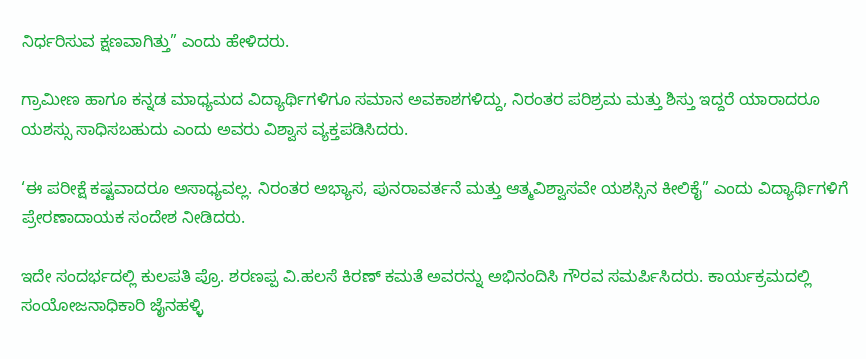ನಿರ್ಧರಿಸುವ ಕ್ಷಣವಾಗಿತ್ತು” ಎಂದು ಹೇಳಿದರು.

ಗ್ರಾಮೀಣ ಹಾಗೂ ಕನ್ನಡ ಮಾಧ್ಯಮದ ವಿದ್ಯಾರ್ಥಿಗಳಿಗೂ ಸಮಾನ ಅವಕಾಶಗಳಿದ್ದು, ನಿರಂತರ ಪರಿಶ್ರಮ ಮತ್ತು ಶಿಸ್ತು ಇದ್ದರೆ ಯಾರಾದರೂ ಯಶಸ್ಸು ಸಾಧಿಸಬಹುದು ಎಂದು ಅವರು ವಿಶ್ವಾಸ ವ್ಯಕ್ತಪಡಿಸಿದರು.

‘ಈ ಪರೀಕ್ಷೆ ಕಷ್ಟವಾದರೂ ಅಸಾಧ್ಯವಲ್ಲ. ನಿರಂತರ ಅಭ್ಯಾಸ, ಪುನರಾವರ್ತನೆ ಮತ್ತು ಆತ್ಮವಿಶ್ವಾಸವೇ ಯಶಸ್ಸಿನ ಕೀಲಿಕೈ” ಎಂದು ವಿದ್ಯಾರ್ಥಿಗಳಿಗೆ ಪ್ರೇರಣಾದಾಯಕ ಸಂದೇಶ ನೀಡಿದರು.

ಇದೇ ಸಂದರ್ಭದಲ್ಲಿ ಕುಲಪತಿ ಪ್ರೊ. ಶರಣಪ್ಪ ವಿ.ಹಲಸೆ ಕಿರಣ್ ಕಮತೆ ಅವರನ್ನು ಅಭಿನಂದಿಸಿ ಗೌರವ ಸಮರ್ಪಿಸಿದರು. ಕಾರ್ಯಕ್ರಮದಲ್ಲಿ ಸಂಯೋಜನಾಧಿಕಾರಿ ಜೈನಹಳ್ಳಿ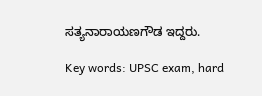ಸತ್ಯನಾರಾಯಣಗೌಡ ಇದ್ದರು.

Key words: UPSC exam, hard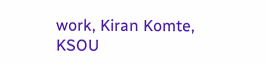work, Kiran Komte, KSOU